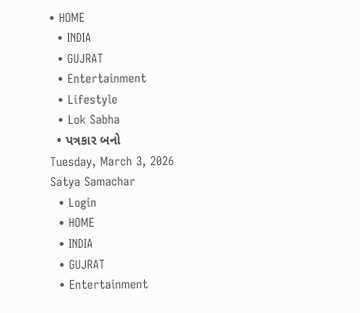• HOME
  • INDIA
  • GUJRAT
  • Entertainment
  • Lifestyle
  • Lok Sabha
  • પત્રકાર બનો
Tuesday, March 3, 2026
Satya Samachar
  • Login
  • HOME
  • INDIA
  • GUJRAT
  • Entertainment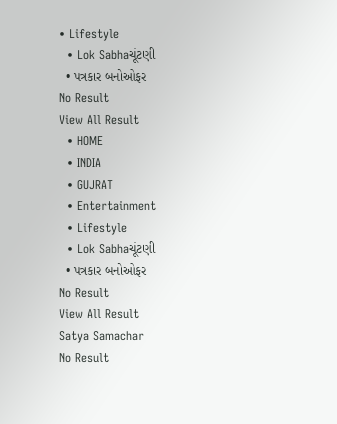• Lifestyle
  • Lok Sabhaચૂંટણી
  • પત્રકાર બનોઓફર
No Result
View All Result
  • HOME
  • INDIA
  • GUJRAT
  • Entertainment
  • Lifestyle
  • Lok Sabhaચૂંટણી
  • પત્રકાર બનોઓફર
No Result
View All Result
Satya Samachar
No Result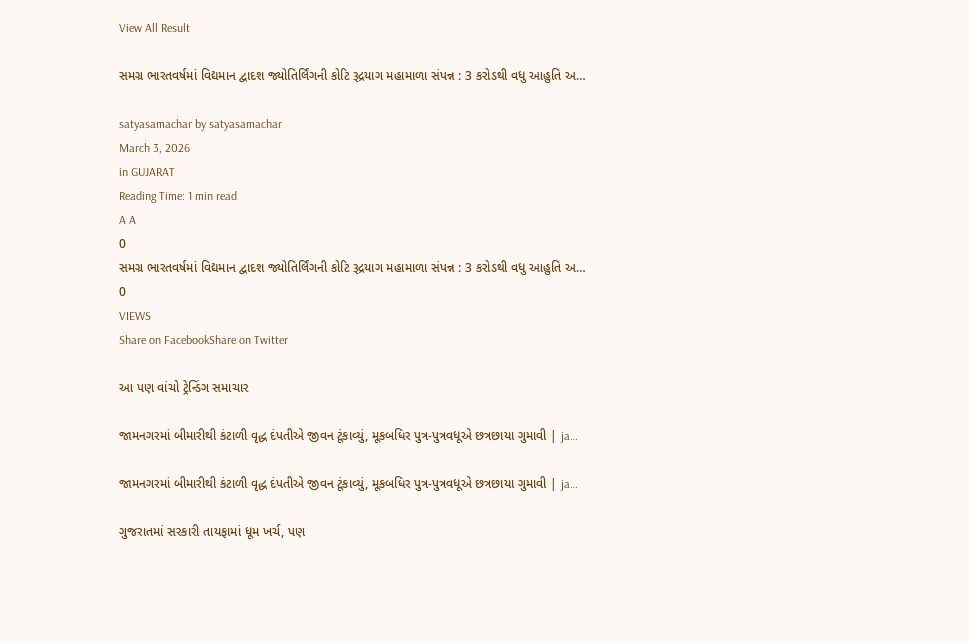View All Result

સમગ્ર ભારતવર્ષમાં વિદ્યમાન દ્વાદશ જ્યોતિર્લિંગની કોટિ રૂદ્રયાગ મહામાળા સંપન્ન : 3 કરોડથી વધુ આહુતિ અ…

satyasamachar by satyasamachar
March 3, 2026
in GUJARAT
Reading Time: 1 min read
A A
0
સમગ્ર ભારતવર્ષમાં વિદ્યમાન દ્વાદશ જ્યોતિર્લિંગની કોટિ રૂદ્રયાગ મહામાળા સંપન્ન : 3 કરોડથી વધુ આહુતિ અ…
0
VIEWS
Share on FacebookShare on Twitter

આ પણ વાંચો ટ્રેન્ડિંગ સમાચાર

જામનગરમાં બીમારીથી કંટાળી વૃદ્ધ દંપતીએ જીવન ટૂંકાવ્યું, મૂકબધિર પુત્ર-પુત્રવધૂએ છત્રછાયા ગુમાવી | ja…

જામનગરમાં બીમારીથી કંટાળી વૃદ્ધ દંપતીએ જીવન ટૂંકાવ્યું, મૂકબધિર પુત્ર-પુત્રવધૂએ છત્રછાયા ગુમાવી | ja…

ગુજરાતમાં સરકારી તાયફામાં ધૂમ ખર્ચ, પણ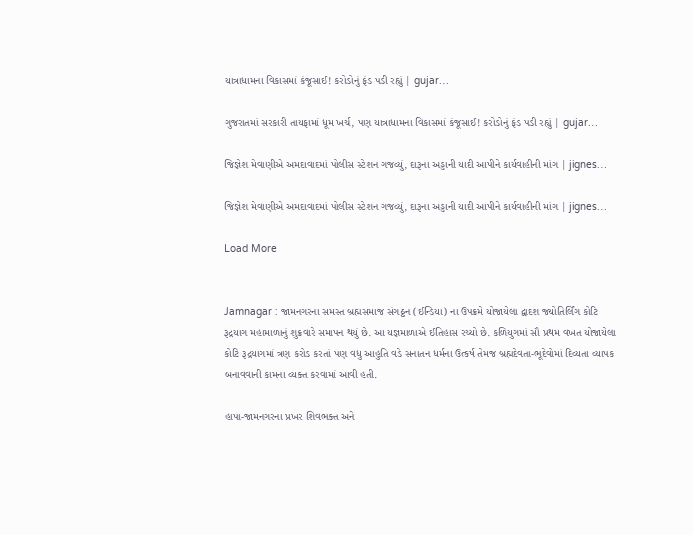યાત્રાધામના વિકાસમાં કંજૂસાઈ! કરોડોનું ફંડ પડી રહ્યું | gujar…

ગુજરાતમાં સરકારી તાયફામાં ધૂમ ખર્ચ, પણ યાત્રાધામના વિકાસમાં કંજૂસાઈ! કરોડોનું ફંડ પડી રહ્યું | gujar…

જિજ્ઞેશ મેવાણીએ અમદાવાદમાં પોલીસ સ્ટેશન ગજવ્યું, દારૂના અડ્ડાની યાદી આપીને કાર્યવાહીની માંગ | jignes…

જિજ્ઞેશ મેવાણીએ અમદાવાદમાં પોલીસ સ્ટેશન ગજવ્યું, દારૂના અડ્ડાની યાદી આપીને કાર્યવાહીની માંગ | jignes…

Load More


Jamnagar : જામનગરના સમસ્ત બ્રહ્મસમાજ સંગઠ્ઠન (ઈન્ડિયા) ના ઉપક્રમે યોજાયેલા દ્વાદશ જ્યોતિર્લિંગ કોટિ રૂદ્રયાગ મહામાળાનું શુક્રવારે સમાપન થયું છે. આ યજ્ઞમાળાએ ઈતિહાસ રચ્યો છે. કળિયુગમાં સૌ પ્રથમ વખત યોજાયેલા કોટિ રૂદ્રયાગમાં ત્રણ કરોડ કરતાં પણ વધુ આહુતિ વડે સનાતન ધર્મના ઉત્કર્ષ તેમજ બ્રહ્મદેવતા-ભૂદેવોમાં દિવ્યતા વ્યાપક બનાવવાની કામના વ્યક્ત કરવામાં આવી હતી.

હાપા-જામનગરના પ્રખર શિવભક્ત અને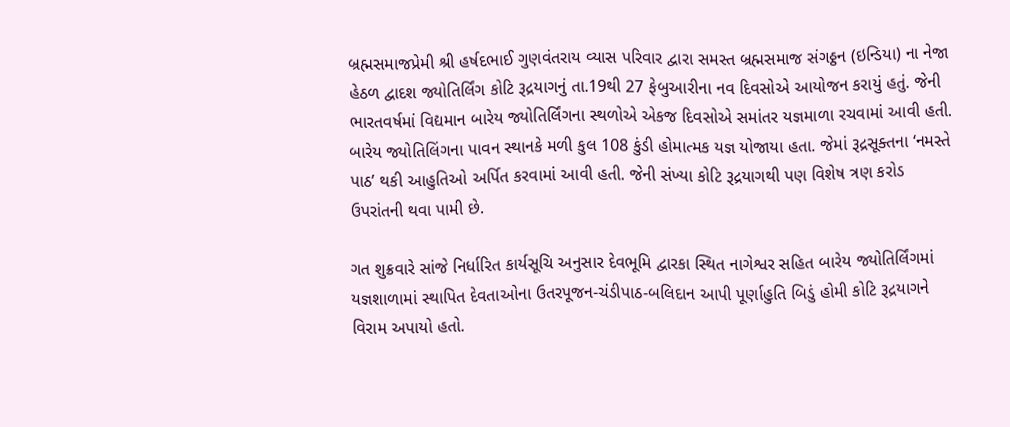બ્રહ્મસમાજપ્રેમી શ્રી હર્ષદભાઈ ગુણવંતરાય વ્યાસ પરિવાર દ્વારા સમસ્ત બ્રહ્મસમાજ સંગઠ્ઠન (ઇન્ડિયા) ના નેજા હેઠળ દ્વાદશ જ્યોતિર્લિંગ કોટિ રૂદ્રયાગનું તા.19થી 27 ફેબુઆરીના નવ દિવસોએ આયોજન કરાયું હતું. જેની ભારતવર્ષમાં વિદ્યમાન બારેય જ્યોતિર્લિંગના સ્થળોએ એકજ દિવસોએ સમાંતર યજ્ઞમાળા રચવામાં આવી હતી. બારેય જ્યોતિલિંગના પાવન સ્થાનકે મળી કુલ 108 કુંડી હોમાત્મક યજ્ઞ યોજાયા હતા. જેમાં રૂદ્રસૂક્તના ‘નમસ્તે પાઠ’ થકી આહુતિઓ અર્પિત કરવામાં આવી હતી. જેની સંખ્યા કોટિ રૂદ્રયાગથી પણ વિશેષ ત્રણ કરોડ ઉપરાંતની થવા પામી છે.

ગત શુક્રવારે સાંજે નિર્ધારિત કાર્યસૂચિ અનુસાર દેવભૂમિ દ્વારકા સ્થિત નાગેશ્વર સહિત બારેય જ્યોતિર્લિંગમાં યજ્ઞશાળામાં સ્થાપિત દેવતાઓના ઉતરપૂજન-ચંડીપાઠ-બલિદાન આપી પૂર્ણાહુતિ બિડું હોમી કોટિ રૂદ્રયાગને વિરામ અપાયો હતો.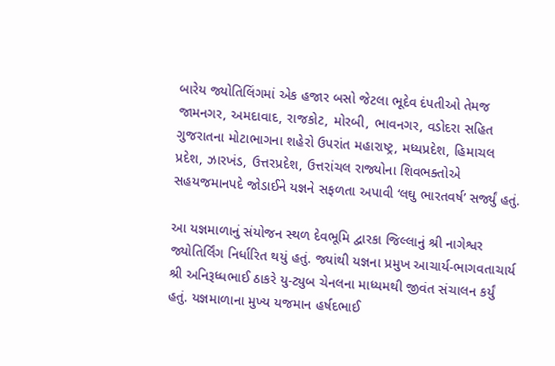બારેય જ્યોતિલિંગમાં એક હજાર બસો જેટલા ભૂદેવ દંપતીઓ તેમજ જામનગર, અમદાવાદ, રાજકોટ, મોરબી, ભાવનગર, વડોદરા સહિત ગુજરાતના મોટાભાગના શહેરો ઉપરાંત મહારાષ્ટ્ર, મધ્યપ્રદેશ, હિમાચલ પ્રદેશ, ઝારખંડ, ઉત્તરપ્રદેશ, ઉત્તરાંચલ રાજ્યોના શિવભક્તોએ સહયજમાનપદે જોડાઈને યજ્ઞને સફળતા અપાવી ‘લઘુ ભારતવર્ષ’ સર્જ્યું હતું.

આ યજ્ઞમાળાનું સંયોજન સ્થળ દેવભૂમિ દ્વારકા જિલ્લાનું શ્રી નાગેશ્વર જ્યોતિર્લિંગ નિર્ધારિત થયું હતું. જ્યાંથી યજ્ઞના પ્રમુખ આચાર્ય-ભાગવતાચાર્ય શ્રી અનિરૂધ્ધભાઈ ઠાકરે યુ-ટ્યુબ ચેનલના માધ્યમથી જીવંત સંચાલન કર્યું હતું. યજ્ઞમાળાના મુખ્ય યજમાન હર્ષદભાઈ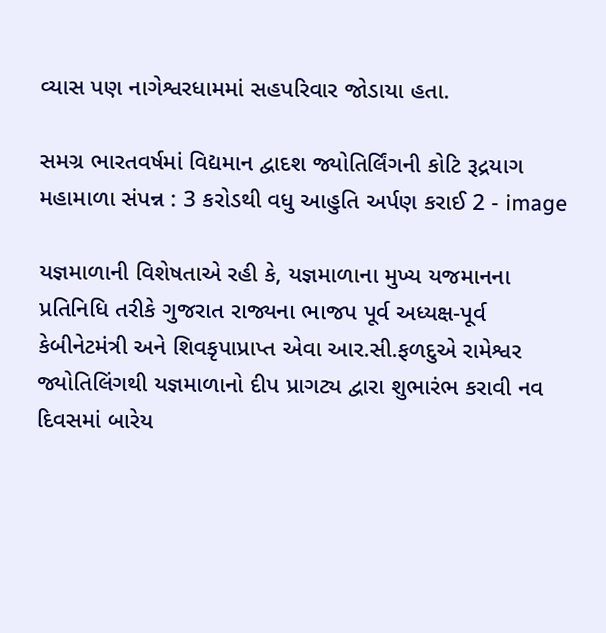વ્યાસ પણ નાગેશ્વરધામમાં સહપરિવાર જોડાયા હતા.

સમગ્ર ભારતવર્ષમાં વિદ્યમાન દ્વાદશ જ્યોતિર્લિંગની કોટિ રૂદ્રયાગ મહામાળા સંપન્ન : 3 કરોડથી વધુ આહુતિ અર્પણ કરાઈ 2 - image

યજ્ઞમાળાની વિશેષતાએ રહી કે, યજ્ઞમાળાના મુખ્ય યજમાનના પ્રતિનિધિ તરીકે ગુજરાત રાજ્યના ભાજપ પૂર્વ અધ્યક્ષ-પૂર્વ કેબીનેટમંત્રી અને શિવકૃપાપ્રાપ્ત એવા આર.સી.ફળદુએ રામેશ્વર જ્યોતિલિંગથી યજ્ઞમાળાનો દીપ પ્રાગટ્ય દ્વારા શુભારંભ કરાવી નવ દિવસમાં બારેય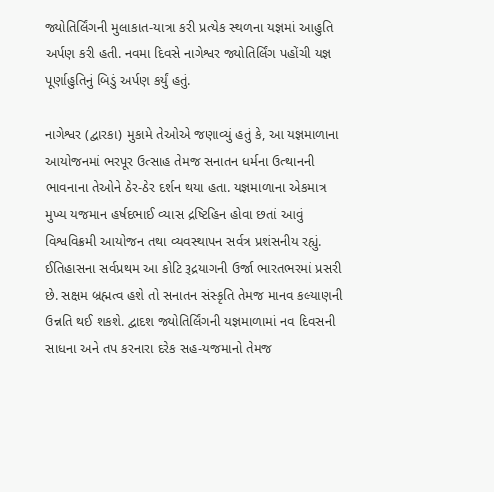જ્યોતિર્લિંગની મુલાકાત-યાત્રા કરી પ્રત્યેક સ્થળના યજ્ઞમાં આહુતિ અર્પણ કરી હતી. નવમા દિવસે નાગેશ્વર જ્યોતિર્લિંગ પહોંચી યજ્ઞ પૂર્ણાહુતિનું બિડું અર્પણ કર્યું હતું.

નાગેશ્વર (દ્વારકા) મુકામે તેઓએ જણાવ્યું હતું કે, આ યજ્ઞમાળાના આયોજનમાં ભરપૂર ઉત્સાહ તેમજ સનાતન ધર્મના ઉત્થાનની ભાવનાના તેઓને ઠેર-ઠેર દર્શન થયા હતા. યજ્ઞમાળાના એકમાત્ર મુખ્ય યજમાન હર્ષદભાઈ વ્યાસ દ્રષ્ટિહિન હોવા છતાં આવું વિશ્વવિક્રમી આયોજન તથા વ્યવસ્થાપન સર્વત્ર પ્રશંસનીય રહ્યું. ઈતિહાસના સર્વપ્રથમ આ કોટિ રૂદ્રયાગની ઉર્જા ભારતભરમાં પ્રસરી છે. સક્ષમ બ્રહ્મત્વ હશે તો સનાતન સંસ્કૃતિ તેમજ માનવ કલ્યાણની ઉન્નતિ થઈ શકશે. દ્વાદશ જ્યોતિર્લિંગની યજ્ઞમાળામાં નવ દિવસની સાધના અને તપ કરનારા દરેક સહ-યજમાનો તેમજ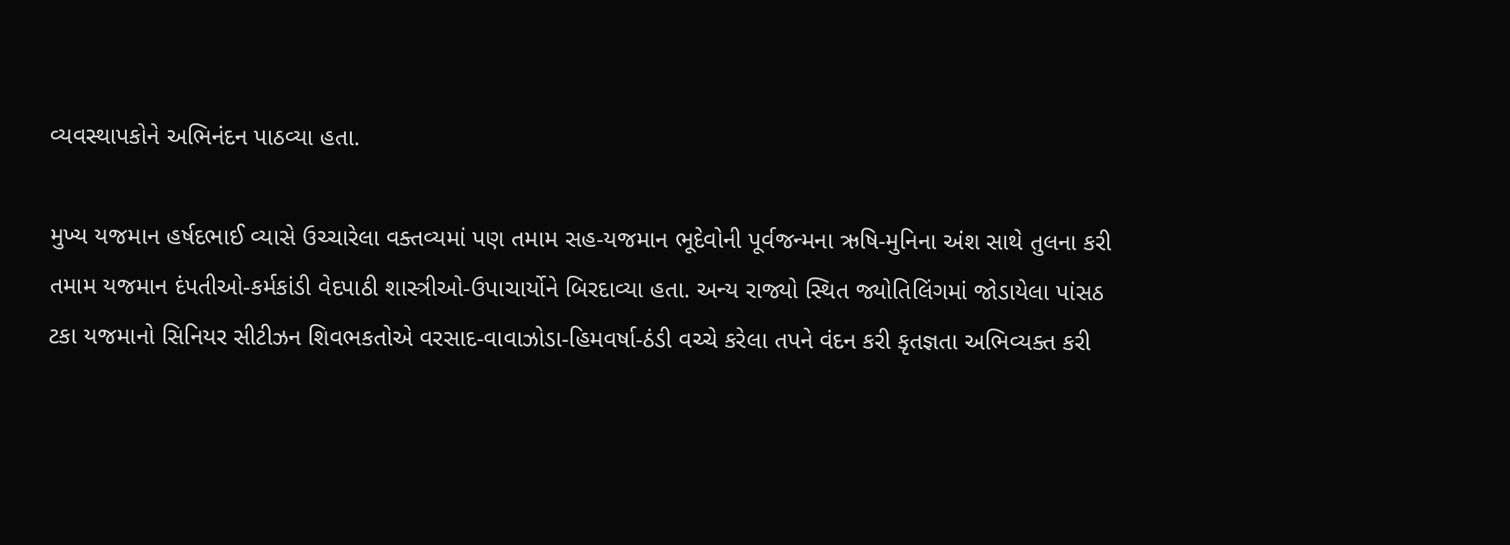વ્યવસ્થાપકોને અભિનંદન પાઠવ્યા હતા.

મુખ્ય યજમાન હર્ષદભાઈ વ્યાસે ઉચ્ચારેલા વક્તવ્યમાં પણ તમામ સહ-યજમાન ભૂદેવોની પૂર્વજન્મના ઋષિ-મુનિના અંશ સાથે તુલના કરી તમામ યજમાન દંપતીઓ-કર્મકાંડી વેદપાઠી શાસ્ત્રીઓ-ઉપાચાર્યોને બિરદાવ્યા હતા. અન્ય રાજ્યો સ્થિત જ્યોતિલિંગમાં જોડાયેલા પાંસઠ ટકા યજમાનો સિનિયર સીટીઝન શિવભકતોએ વરસાદ-વાવાઝોડા-હિમવર્ષા-ઠંડી વચ્ચે કરેલા તપને વંદન કરી કૃતજ્ઞતા અભિવ્યક્ત કરી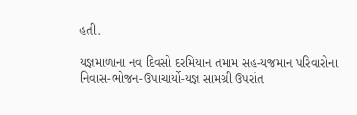હતી.

યજ્ઞમાળાના નવ દિવસો દરમિયાન તમામ સહ-યજમાન પરિવારોના નિવાસ-ભોજન-ઉપાચાર્યો-યજ્ઞ સામગ્રી ઉપરાંત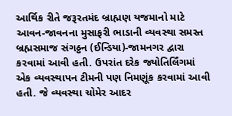આર્થિક રીતે જરૂરતમંદ બ્રાહ્મણ યજમાનો માટે આવન-જાવનના મુસાફરી ભાડાની વ્યવસ્થા સમસ્ત બ્રહ્મસમાજ સંગઠ્ઠન (ઈન્ડિયા)-જામનગર દ્વારા કરવામાં આવી હતી. ઉપરાંત દરેક જ્યોતિર્લિંગમાં એક વ્યવસ્થાપન ટીમની પણ નિમણૂંક કરવામાં આવી હતી. જે વ્યવસ્થા ચોમેર આદર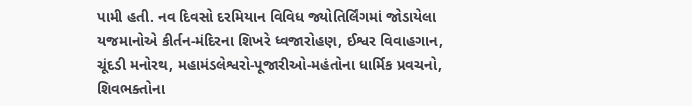પામી હતી. નવ દિવસો દરમિયાન વિવિધ જ્યોતિર્લિંગમાં જોડાયેલા યજમાનોએ કીર્તન-મંદિરના શિખરે ધ્વજારોહણ, ઈશ્વર વિવાહગાન, ચૂંદડી મનોરથ, મહામંડલેશ્વરો-પૂજારીઓ-મહંતોના ધાર્મિક પ્રવચનો, શિવભક્તોના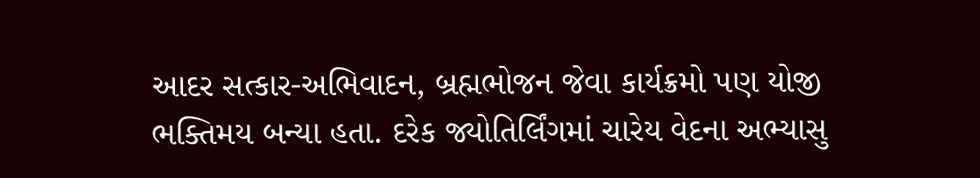આદર સત્કાર-અભિવાદન, બ્રહ્મભોજન જેવા કાર્યક્રમો પણ યોજી ભક્તિમય બન્યા હતા. દરેક જ્યોતિર્લિંગમાં ચારેય વેદના અભ્યાસુ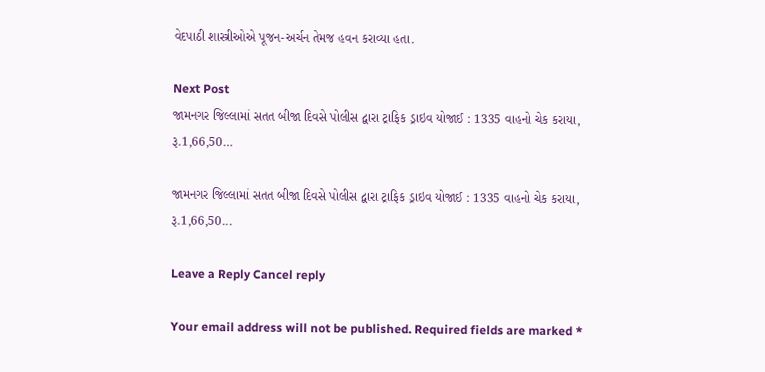વેદપાઠી શાસ્ત્રીઓએ પૂજન-અર્ચન તેમજ હવન કરાવ્યા હતા.

Next Post
જામનગર જિલ્લામાં સતત બીજા દિવસે પોલીસ દ્વારા ટ્રાફિક ડ્રાઇવ યોજાઈ : 1335 વાહનો ચેક કરાયા, રૂ.1,66,50…

જામનગર જિલ્લામાં સતત બીજા દિવસે પોલીસ દ્વારા ટ્રાફિક ડ્રાઇવ યોજાઈ : 1335 વાહનો ચેક કરાયા, રૂ.1,66,50...

Leave a Reply Cancel reply

Your email address will not be published. Required fields are marked *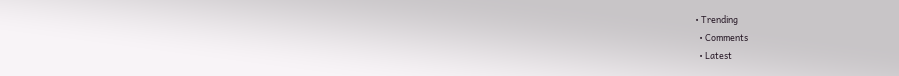• Trending
  • Comments
  • Latest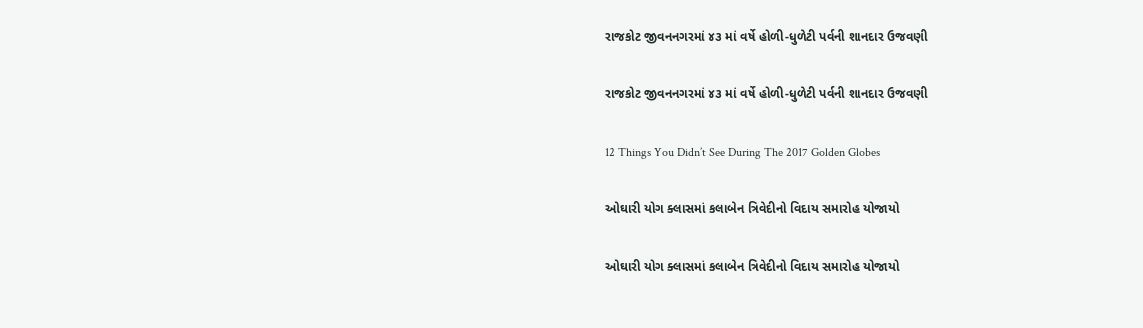રાજકોટ જીવનનગરમાં ૪૩ માં વર્ષે હોળી-ધુળેટી પર્વની શાનદાર ઉજવણી

રાજકોટ જીવનનગરમાં ૪૩ માં વર્ષે હોળી-ધુળેટી પર્વની શાનદાર ઉજવણી

12 Things You Didn’t See During The 2017 Golden Globes

ઓઘારી યોગ ક્લાસમાં કલાબેન ત્રિવેદીનો વિદાય સમારોહ યોજાયો

ઓઘારી યોગ ક્લાસમાં કલાબેન ત્રિવેદીનો વિદાય સમારોહ યોજાયો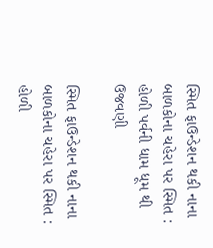સ્મિત ફાઉન્ડેશન થકી નાના બાળકોના ચહેરા પર સ્મિત : હોળી પર્વની ધામ ધૂમ થી ઉજવણી

સ્મિત ફાઉન્ડેશન થકી નાના બાળકોના ચહેરા પર સ્મિત : હોળી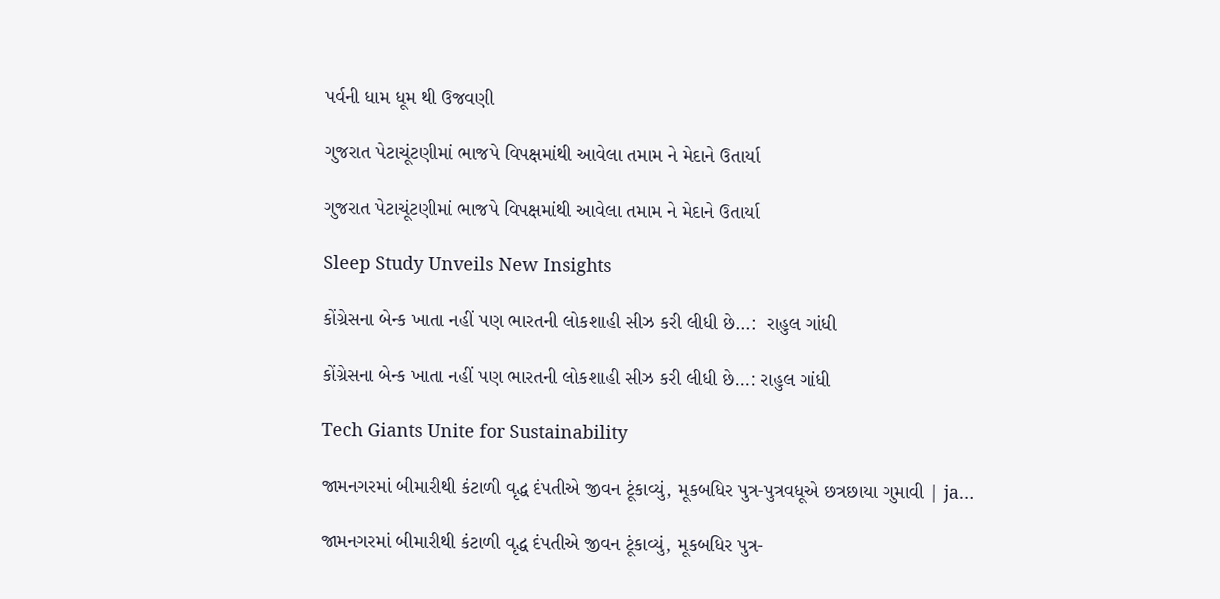પર્વની ધામ ધૂમ થી ઉજવણી

ગુજરાત પેટાચૂંટણીમાં ભાજપે વિપક્ષમાંથી આવેલા તમામ ને મેદાને ઉતાર્યા

ગુજરાત પેટાચૂંટણીમાં ભાજપે વિપક્ષમાંથી આવેલા તમામ ને મેદાને ઉતાર્યા

Sleep Study Unveils New Insights

કોંગ્રેસના બેન્ક ખાતા નહીં પણ ભારતની લોકશાહી સીઝ કરી લીધી છે…:  રાહુલ ગાંધી

કોંગ્રેસના બેન્ક ખાતા નહીં પણ ભારતની લોકશાહી સીઝ કરી લીધી છે…: રાહુલ ગાંધી

Tech Giants Unite for Sustainability

જામનગરમાં બીમારીથી કંટાળી વૃદ્ધ દંપતીએ જીવન ટૂંકાવ્યું, મૂકબધિર પુત્ર-પુત્રવધૂએ છત્રછાયા ગુમાવી | ja…

જામનગરમાં બીમારીથી કંટાળી વૃદ્ધ દંપતીએ જીવન ટૂંકાવ્યું, મૂકબધિર પુત્ર-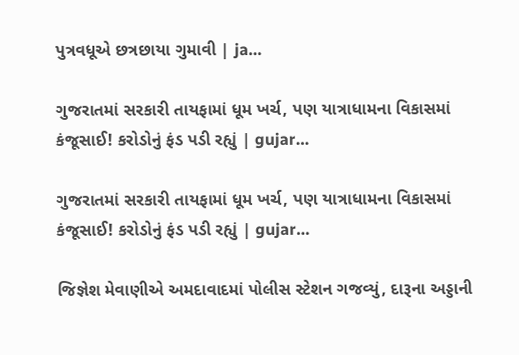પુત્રવધૂએ છત્રછાયા ગુમાવી | ja…

ગુજરાતમાં સરકારી તાયફામાં ધૂમ ખર્ચ, પણ યાત્રાધામના વિકાસમાં કંજૂસાઈ! કરોડોનું ફંડ પડી રહ્યું | gujar…

ગુજરાતમાં સરકારી તાયફામાં ધૂમ ખર્ચ, પણ યાત્રાધામના વિકાસમાં કંજૂસાઈ! કરોડોનું ફંડ પડી રહ્યું | gujar…

જિજ્ઞેશ મેવાણીએ અમદાવાદમાં પોલીસ સ્ટેશન ગજવ્યું, દારૂના અડ્ડાની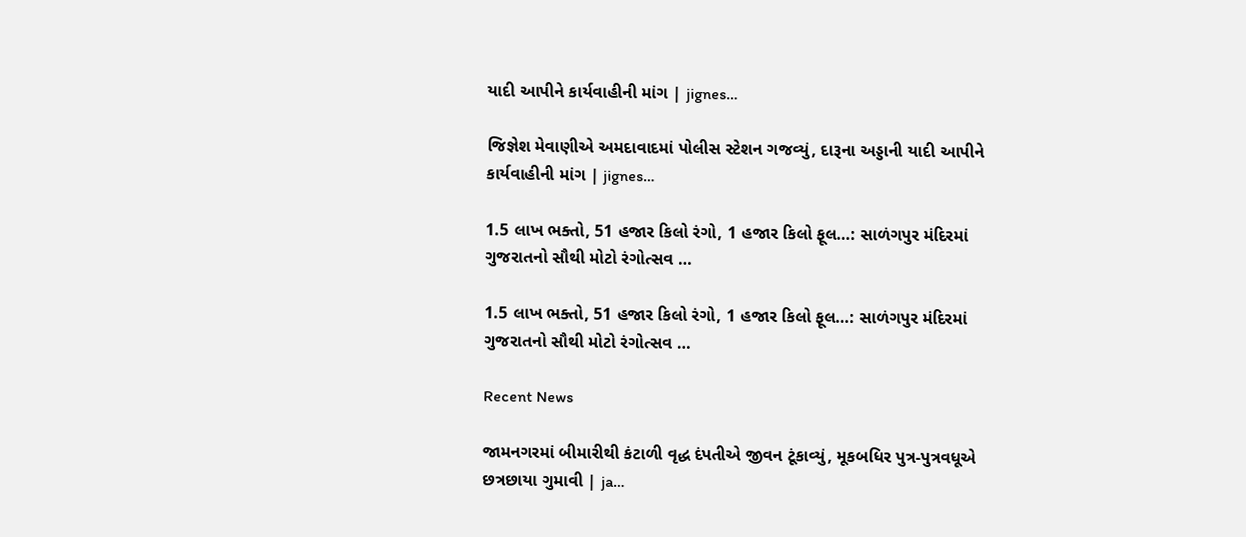યાદી આપીને કાર્યવાહીની માંગ | jignes…

જિજ્ઞેશ મેવાણીએ અમદાવાદમાં પોલીસ સ્ટેશન ગજવ્યું, દારૂના અડ્ડાની યાદી આપીને કાર્યવાહીની માંગ | jignes…

1.5 લાખ ભક્તો, 51 હજાર કિલો રંગો, 1 હજાર કિલો ફૂલ…: સાળંગપુર મંદિરમાં ગુજરાતનો સૌથી મોટો રંગોત્સવ …

1.5 લાખ ભક્તો, 51 હજાર કિલો રંગો, 1 હજાર કિલો ફૂલ…: સાળંગપુર મંદિરમાં ગુજરાતનો સૌથી મોટો રંગોત્સવ …

Recent News

જામનગરમાં બીમારીથી કંટાળી વૃદ્ધ દંપતીએ જીવન ટૂંકાવ્યું, મૂકબધિર પુત્ર-પુત્રવધૂએ છત્રછાયા ગુમાવી | ja…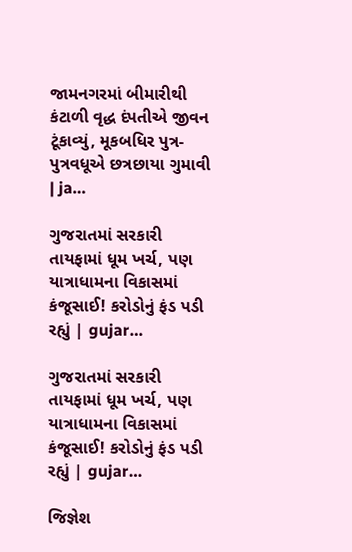જામનગરમાં બીમારીથી કંટાળી વૃદ્ધ દંપતીએ જીવન ટૂંકાવ્યું, મૂકબધિર પુત્ર-પુત્રવધૂએ છત્રછાયા ગુમાવી | ja…

ગુજરાતમાં સરકારી તાયફામાં ધૂમ ખર્ચ, પણ યાત્રાધામના વિકાસમાં કંજૂસાઈ! કરોડોનું ફંડ પડી રહ્યું | gujar…

ગુજરાતમાં સરકારી તાયફામાં ધૂમ ખર્ચ, પણ યાત્રાધામના વિકાસમાં કંજૂસાઈ! કરોડોનું ફંડ પડી રહ્યું | gujar…

જિજ્ઞેશ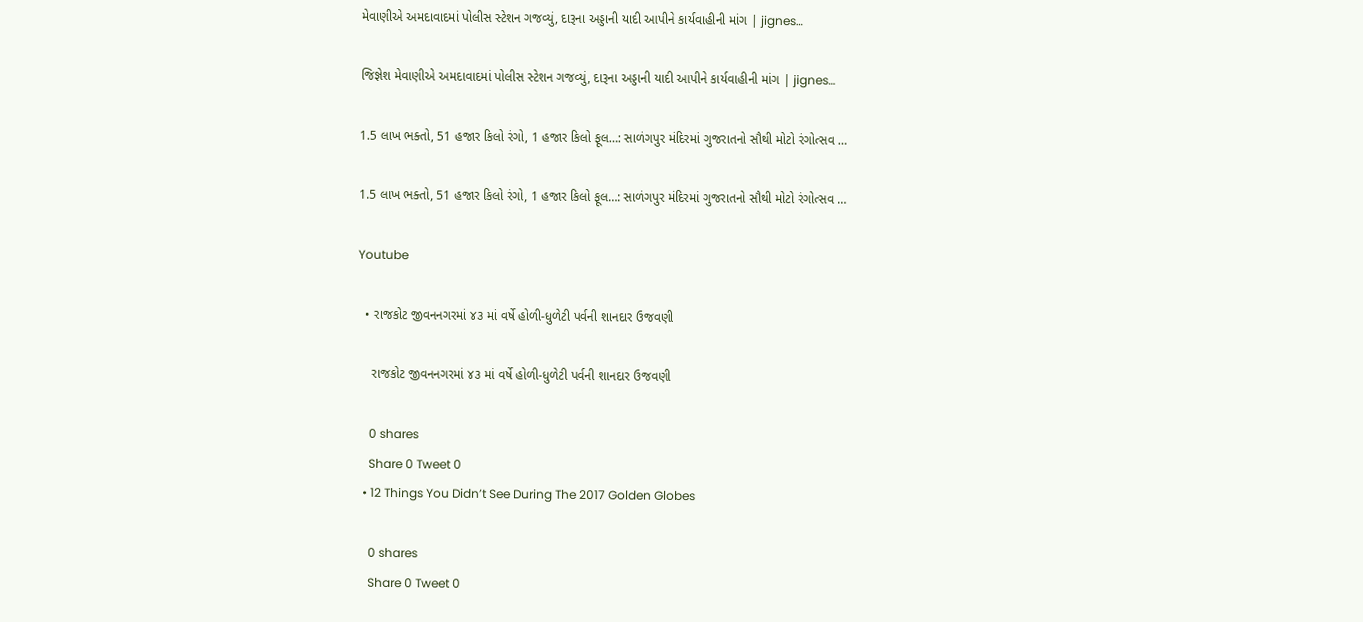મેવાણીએ અમદાવાદમાં પોલીસ સ્ટેશન ગજવ્યું, દારૂના અડ્ડાની યાદી આપીને કાર્યવાહીની માંગ | jignes…

જિજ્ઞેશ મેવાણીએ અમદાવાદમાં પોલીસ સ્ટેશન ગજવ્યું, દારૂના અડ્ડાની યાદી આપીને કાર્યવાહીની માંગ | jignes…

1.5 લાખ ભક્તો, 51 હજાર કિલો રંગો, 1 હજાર કિલો ફૂલ…: સાળંગપુર મંદિરમાં ગુજરાતનો સૌથી મોટો રંગોત્સવ …

1.5 લાખ ભક્તો, 51 હજાર કિલો રંગો, 1 હજાર કિલો ફૂલ…: સાળંગપુર મંદિરમાં ગુજરાતનો સૌથી મોટો રંગોત્સવ …

Youtube

  • રાજકોટ જીવનનગરમાં ૪૩ માં વર્ષે હોળી-ધુળેટી પર્વની શાનદાર ઉજવણી

    રાજકોટ જીવનનગરમાં ૪૩ માં વર્ષે હોળી-ધુળેટી પર્વની શાનદાર ઉજવણી

    0 shares
    Share 0 Tweet 0
  • 12 Things You Didn’t See During The 2017 Golden Globes

    0 shares
    Share 0 Tweet 0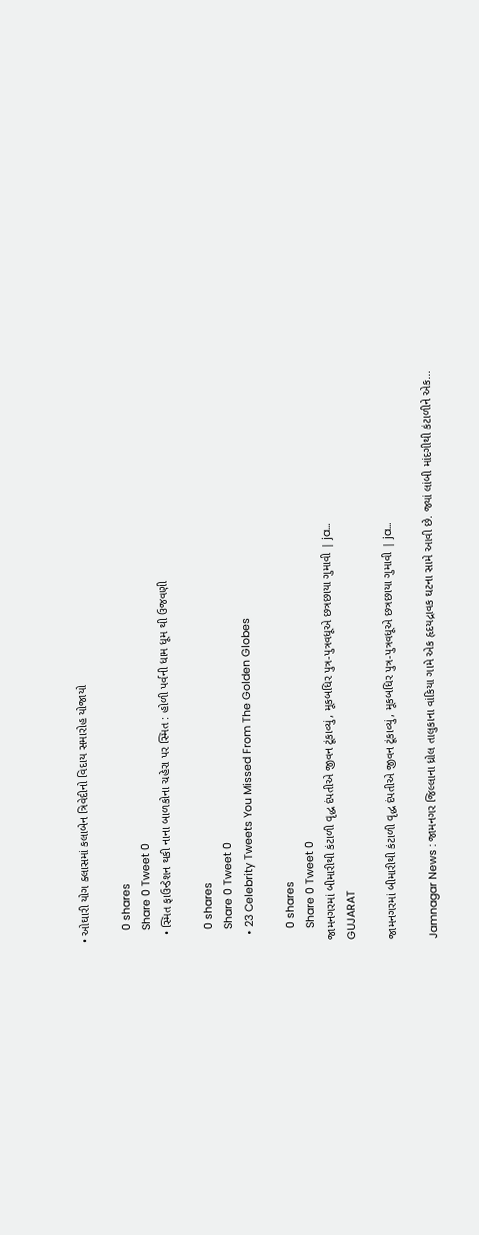• ઓઘારી યોગ ક્લાસમાં કલાબેન ત્રિવેદીનો વિદાય સમારોહ યોજાયો

    0 shares
    Share 0 Tweet 0
  • સ્મિત ફાઉન્ડેશન થકી નાના બાળકોના ચહેરા પર સ્મિત : હોળી પર્વની ધામ ધૂમ થી ઉજવણી

    0 shares
    Share 0 Tweet 0
  • 23 Celebrity Tweets You Missed From The Golden Globes

    0 shares
    Share 0 Tweet 0
જામનગરમાં બીમારીથી કંટાળી વૃદ્ધ દંપતીએ જીવન ટૂંકાવ્યું, મૂકબધિર પુત્ર-પુત્રવધૂએ છત્રછાયા ગુમાવી | ja…
GUJARAT

જામનગરમાં બીમારીથી કંટાળી વૃદ્ધ દંપતીએ જીવન ટૂંકાવ્યું, મૂકબધિર પુત્ર-પુત્રવધૂએ છત્રછાયા ગુમાવી | ja…

Jamnagar News : જામનગર જિલ્લાના ધ્રોલ તાલુકાના વાંકિયા ગામે એક હૃદયદ્રાવક ઘટના સામે આવી છે. જ્યાં લાંબી માંદગીથી કંટાળીને એક...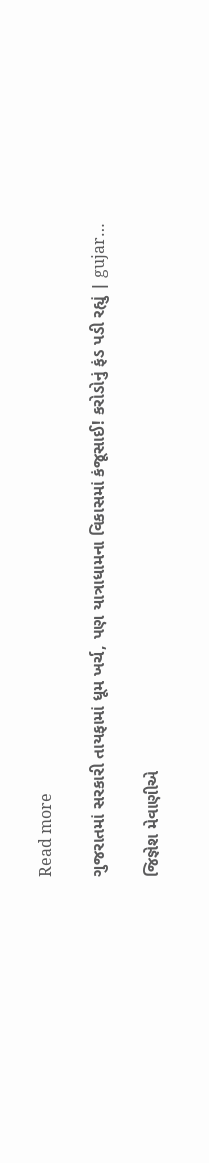Read more

ગુજરાતમાં સરકારી તાયફામાં ધૂમ ખર્ચ, પણ યાત્રાધામના વિકાસમાં કંજૂસાઈ! કરોડોનું ફંડ પડી રહ્યું | gujar…

જિજ્ઞેશ મેવાણીએ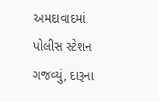અમદાવાદમાં પોલીસ સ્ટેશન ગજવ્યું, દારૂના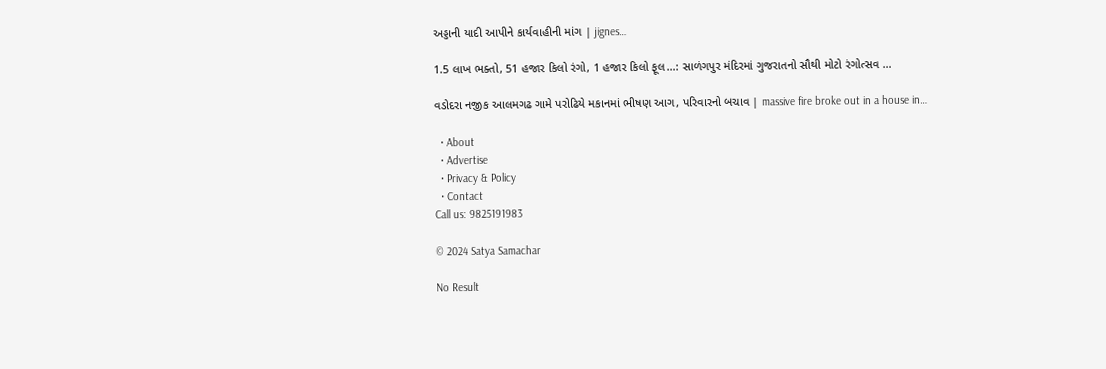અડ્ડાની યાદી આપીને કાર્યવાહીની માંગ | jignes…

1.5 લાખ ભક્તો, 51 હજાર કિલો રંગો, 1 હજાર કિલો ફૂલ…: સાળંગપુર મંદિરમાં ગુજરાતનો સૌથી મોટો રંગોત્સવ …

વડોદરા નજીક આલમગઢ ગામે પરોઢિયે મકાનમાં ભીષણ આગ, પરિવારનો બચાવ | massive fire broke out in a house in…

  • About
  • Advertise
  • Privacy & Policy
  • Contact
Call us: 9825191983

© 2024 Satya Samachar

No Result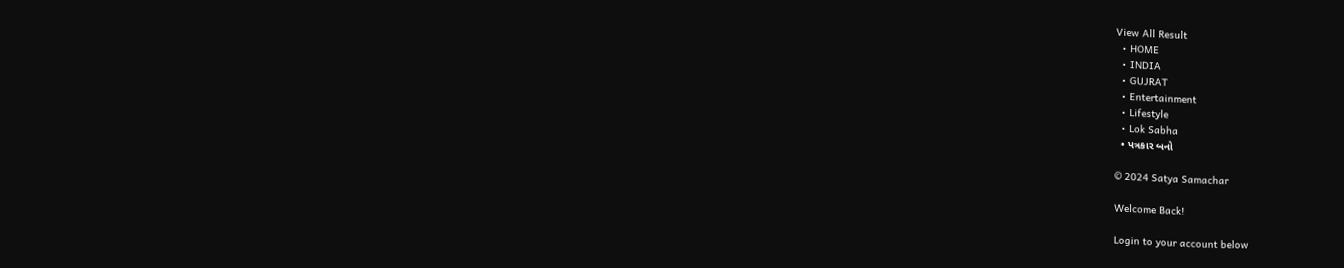View All Result
  • HOME
  • INDIA
  • GUJRAT
  • Entertainment
  • Lifestyle
  • Lok Sabha
  • પત્રકાર બનો

© 2024 Satya Samachar

Welcome Back!

Login to your account below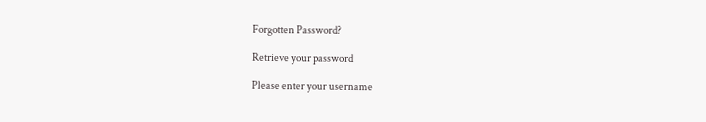Forgotten Password?

Retrieve your password

Please enter your username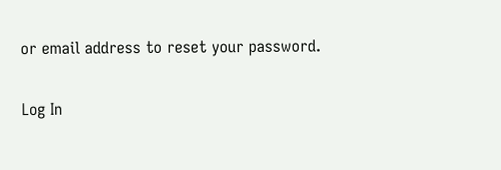or email address to reset your password.

Log In